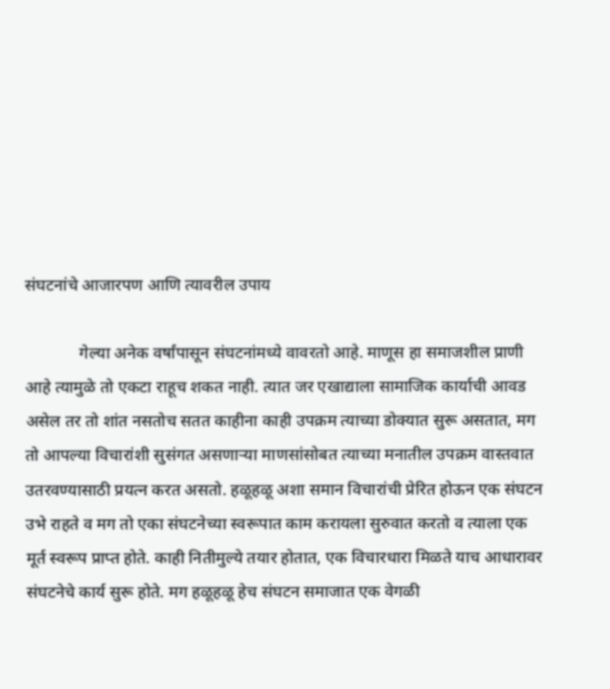संघटनांचे आजारपण आणि त्यावरील उपाय

             गेल्या अनेक वर्षांपासून संघटनांमध्ये वावरतो आहे. माणूस हा समाजशील प्राणी आहे त्यामुळे तो एकटा राहूच शकत नाही. त्यात जर एखाद्याला सामाजिक कार्याची आवड असेल तर तो शांत नसतोच सतत काहीना काही उपक्रम त्याच्या डोक्यात सुरू असतात, मग तो आपल्या विचारांशी सुसंगत असणाऱ्या माणसांसोबत त्याच्या मनातील उपक्रम वास्तवात उतरवण्यासाठी प्रयत्न करत असतो. हळूहळू अशा समान विचारांची प्रेरित होऊन एक संघटन उभे राहते व मग तो एका संघटनेच्या स्वरूपात काम करायला सुरुवात करतो व त्याला एक मूर्त स्वरूप प्राप्त होते. काही नितीमुल्ये तयार होतात, एक विचारधारा मिळते याच आधारावर संघटनेचे कार्य सुरू होते. मग हळूहळू हेच संघटन समाजात एक वेगळी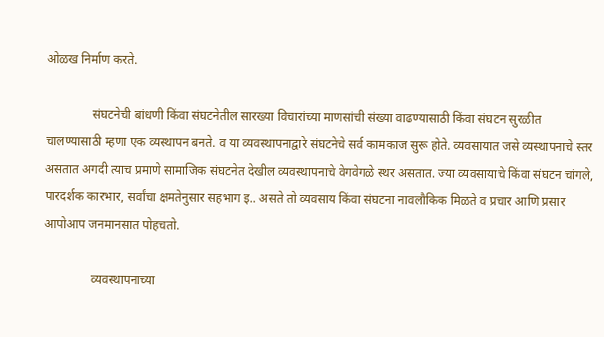ओळख निर्माण करते.

               संघटनेची बांधणी किंवा संघटनेतील सारख्या विचारांच्या माणसांची संख्या वाढण्यासाठी किंवा संघटन सुरळीत चालण्यासाठी म्हणा एक व्यस्थापन बनते. व या व्यवस्थापनाद्वारे संघटनेचे सर्व कामकाज सुरू होते. व्यवसायात जसे व्यस्थापनाचे स्तर असतात अगदी त्याच प्रमाणे सामाजिक संघटनेत देखील व्यवस्थापनाचे वेगवेगळे स्थर असतात. ज्या व्यवसायाचे किंवा संघटन चांगले, पारदर्शक कारभार, सर्वांचा क्षमतेनुसार सहभाग इ.. असते तो व्यवसाय किंवा संघटना नावलौकिक मिळते व प्रचार आणि प्रसार आपोआप जनमानसात पोहचतो.

               व्यवस्थापनाच्या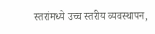स्तरांमध्ये उच्च स्तरीय व्यवस्थापन,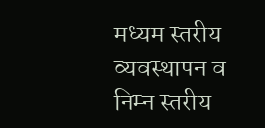मध्यम स्तरीय व्यवस्थापन व निम्न स्तरीय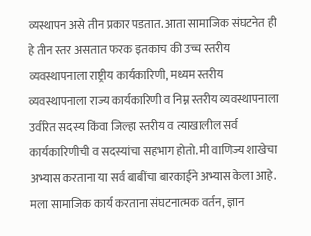व्यस्थापन असे तीन प्रकार पडतात. आता सामाजिक संघटनेत ही हे तीन स्तर असतात फरक इतकाच की उच्च स्तरीय व्यवस्थापनाला राष्ट्रीय कार्यकारिणी, मध्यम स्तरीय व्यवस्थापनाला राज्य कार्यकारिणी व निम्न स्तरीय व्यवस्थापनाला उर्वरित सदस्य किंवा जिल्हा स्तरीय व त्याखालील सर्व कार्यकारिणीची व सदस्यांचा सहभाग होतो. मी वाणिज्य शाखेचा अभ्यास करताना या सर्व बाबींचा बारकाईने अभ्यास केला आहे. मला सामाजिक कार्य करताना संघटनात्मक वर्तन, ज्ञान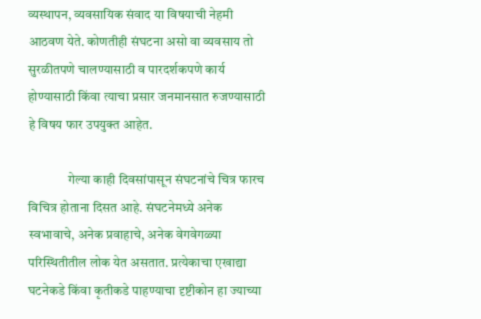व्यस्थापन, व्यवसायिक संवाद या विषयाची नेहमी आठवण येते. कोणतीही संघटना असो वा व्यवसाय तो सुरळीतपणे चालण्यासाठी व पारदर्शकपणे कार्य होण्यासाठी किंवा त्याचा प्रसार जनमानसात रुजण्यासाठी हे विषय फार उपयुक्त आहेत.

               गेल्या काही दिवसांपासून संघटनांचे चित्र फारच विचित्र होताना दिसत आहे. संघटनेमध्ये अनेक स्वभावाचे, अनेक प्रवाहाचे, अनेक वेगवेगळ्या परिस्थितीतील लोक येत असतात. प्रत्येकाचा एखाद्या घटनेकडे किंवा कृतीकडे पाहण्याचा दृष्टीकोन हा ज्याच्या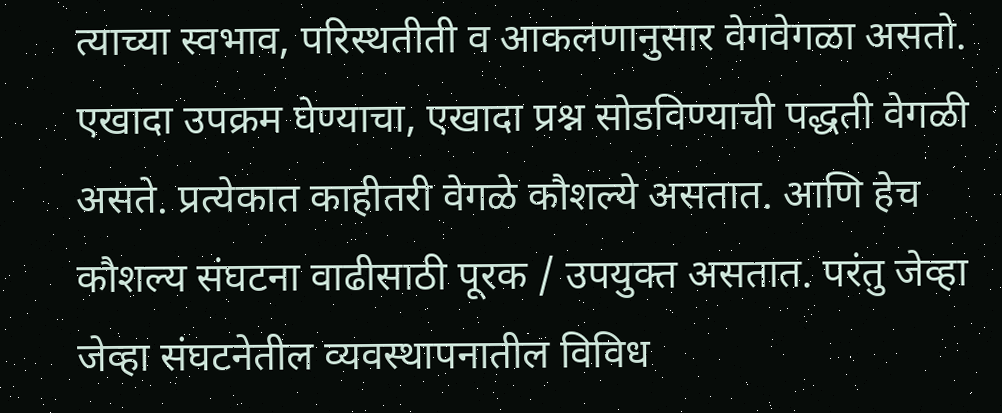त्याच्या स्वभाव, परिस्थतीती व आकलणानुसार वेगवेगळा असतो. एखादा उपक्रम घेण्याचा, एखादा प्रश्न सोडविण्याची पद्धती वेगळी असते. प्रत्येकात काहीतरी वेगळे कौशल्ये असतात. आणि हेच कौशल्य संघटना वाढीसाठी पूरक / उपयुक्त असतात. परंतु जेव्हा जेव्हा संघटनेतील व्यवस्थापनातील विविध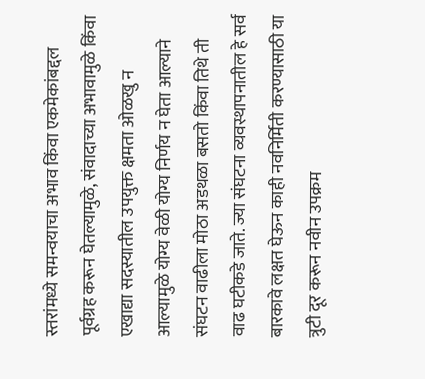स्तरांमध्ये समन्वयाचा अभाव किंवा एकमेकांबद्दल पूर्वग्रह करून घेतल्यामुळे, संवादाच्या अभावामुळे किंवा एखाद्या सदस्यातील उपयुक्त क्षमता ओळखु न आल्यामुळे योग्य वेळी योग्य निर्णय न घेता आल्याने संघटन वाढीला मोठा अडथळा बसतो किंवा तिथे ती वाढ घटीकडे जाते. ज्या संघटना व्यवस्थापनातील हे सर्व बारकावे लक्षत घेऊन काही नवनिर्मिती करण्यासाठी या त्रुटी दूर करून नवीन उपक्रम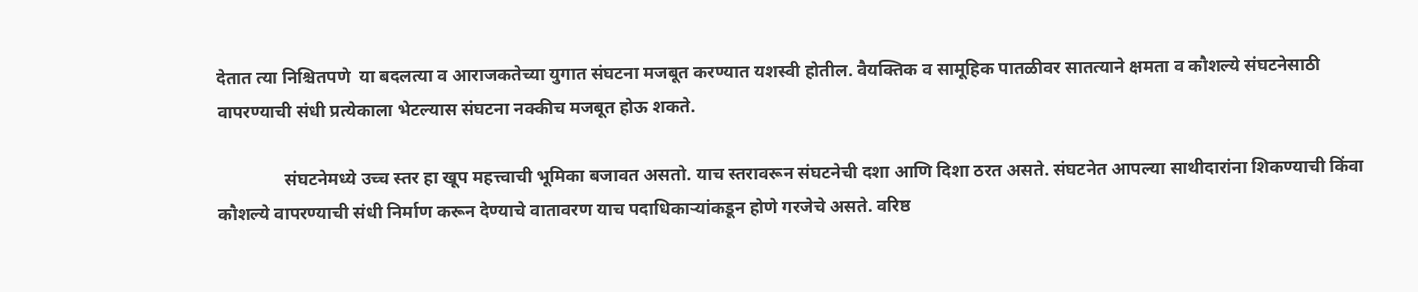देतात त्या निश्चितपणे  या बदलत्या व आराजकतेच्या युगात संघटना मजबूत करण्यात यशस्वी होतील. वैयक्तिक व सामूहिक पातळीवर सातत्याने क्षमता व कौशल्ये संघटनेसाठी वापरण्याची संधी प्रत्येकाला भेटल्यास संघटना नक्कीच मजबूत होऊ शकते.

               संघटनेमध्ये उच्च स्तर हा खूप महत्त्वाची भूमिका बजावत असतो. याच स्तरावरून संघटनेची दशा आणि दिशा ठरत असते. संघटनेत आपल्या साथीदारांना शिकण्याची किंवा कौशल्ये वापरण्याची संधी निर्माण करून देण्याचे वातावरण याच पदाधिकाऱ्यांकडून होणे गरजेचे असते. वरिष्ठ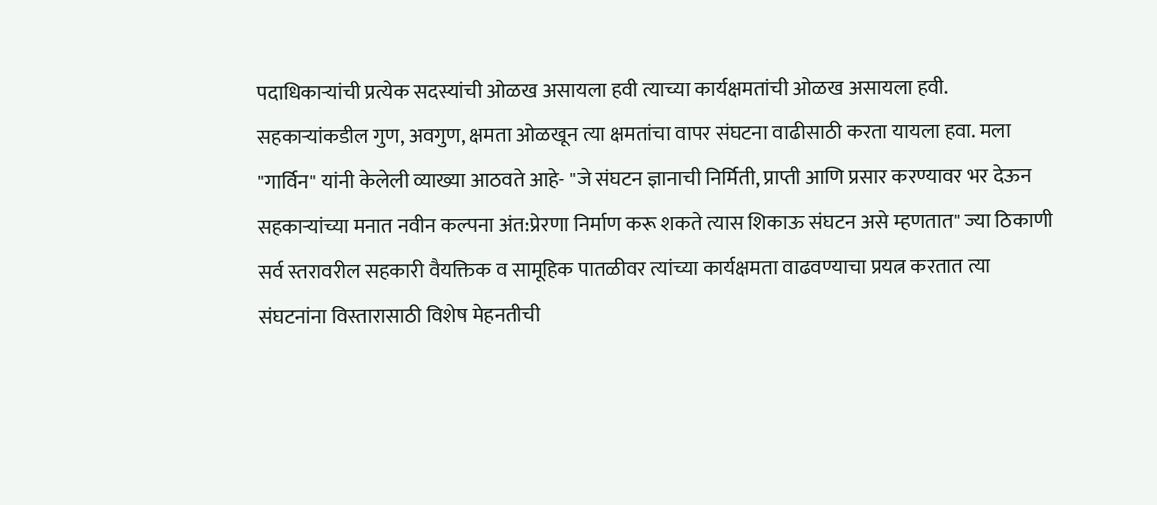पदाधिकाऱ्यांची प्रत्येक सदस्यांची ओळख असायला हवी त्याच्या कार्यक्षमतांची ओळख असायला हवी. सहकाऱ्यांकडील गुण, अवगुण, क्षमता ओळखून त्या क्षमतांचा वापर संघटना वाढीसाठी करता यायला हवा. मला "गार्विन" यांनी केलेली व्याख्या आठवते आहे- "जे संघटन ज्ञानाची निर्मिती, प्राप्ती आणि प्रसार करण्यावर भर देऊन  सहकाऱ्यांच्या मनात नवीन कल्पना अंत:प्रेरणा निर्माण करू शकते त्यास शिकाऊ संघटन असे म्हणतात" ज्या ठिकाणी सर्व स्तरावरील सहकारी वैयक्तिक व सामूहिक पातळीवर त्यांच्या कार्यक्षमता वाढवण्याचा प्रयत्न करतात त्या संघटनांना विस्तारासाठी विशेष मेहनतीची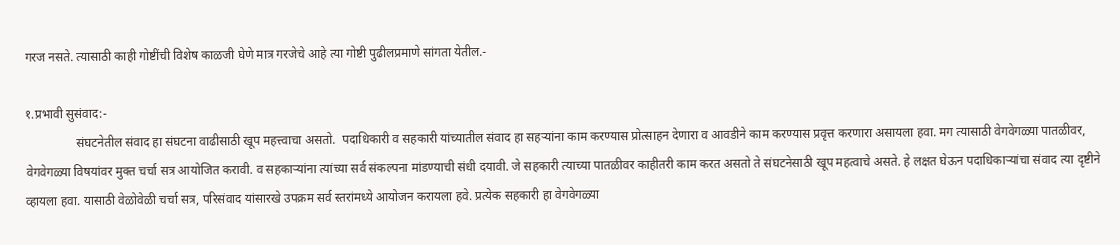गरज नसते. त्यासाठी काही गोष्टींची विशेष काळजी घेणे मात्र गरजेचे आहे त्या गोष्टी पुढीलप्रमाणे सांगता येतील.-

१.प्रभावी सुसंवाद:-
                संघटनेतील संवाद हा संघटना वाढीसाठी खूप महत्त्वाचा असतो.  पदाधिकारी व सहकारी यांच्यातील संवाद हा सहऱ्यांना काम करण्यास प्रोत्साहन देणारा व आवडीने काम करण्यास प्रवृत्त करणारा असायला हवा. मग त्यासाठी वेगवेगळ्या पातळीवर, वेगवेगळ्या विषयांवर मुक्त चर्चा सत्र आयोजित करावी. व सहकाऱ्यांना त्यांच्या सर्व संकल्पना मांडण्याची संधी दयावी. जे सहकारी त्याच्या पातळीवर काहीतरी काम करत असतो ते संघटनेसाठी खूप महत्वाचे असते. हे लक्षत घेऊन पदाधिकाऱ्यांचा संवाद त्या दृष्टीने व्हायला हवा. यासाठी वेळोवेळी चर्चा सत्र, परिसंवाद यांसारखे उपक्रम सर्व स्तरांमध्ये आयोजन करायला हवे. प्रत्येक सहकारी हा वेगवेगळ्या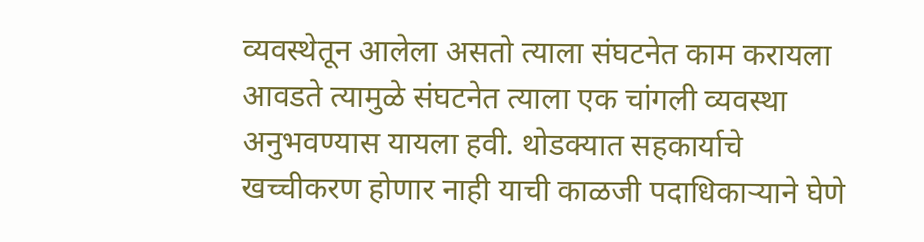व्यवस्थेतून आलेला असतो त्याला संघटनेत काम करायला आवडते त्यामुळे संघटनेत त्याला एक चांगली व्यवस्था अनुभवण्यास यायला हवी. थोडक्यात सहकार्याचे खच्चीकरण होणार नाही याची काळजी पदाधिकाऱ्याने घेणे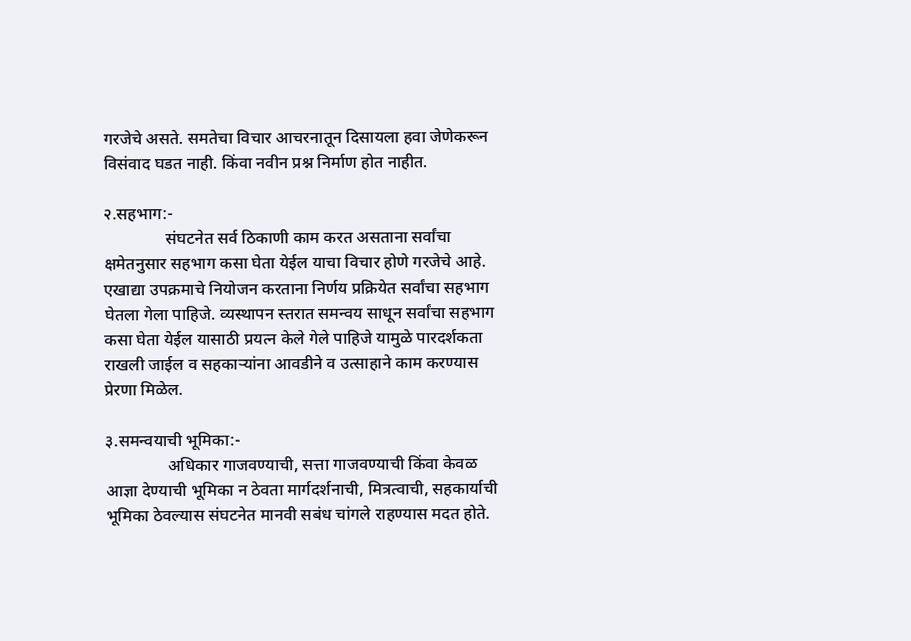गरजेचे असते. समतेचा विचार आचरनातून दिसायला हवा जेणेकरून विसंवाद घडत नाही. किंवा नवीन प्रश्न निर्माण होत नाहीत.

२.सहभाग:-
               संघटनेत सर्व ठिकाणी काम करत असताना सर्वांचा क्षमेतनुसार सहभाग कसा घेता येईल याचा विचार होणे गरजेचे आहे. एखाद्या उपक्रमाचे नियोजन करताना निर्णय प्रक्रियेत सर्वांचा सहभाग घेतला गेला पाहिजे. व्यस्थापन स्तरात समन्वय साधून सर्वांचा सहभाग कसा घेता येईल यासाठी प्रयत्न केले गेले पाहिजे यामुळे पारदर्शकता राखली जाईल व सहकाऱ्यांना आवडीने व उत्साहाने काम करण्यास प्रेरणा मिळेल.

३.समन्वयाची भूमिका:-
               अधिकार गाजवण्याची, सत्ता गाजवण्याची किंवा केवळ आज्ञा देण्याची भूमिका न ठेवता मार्गदर्शनाची, मित्रत्वाची, सहकार्याची भूमिका ठेवल्यास संघटनेत मानवी सबंध चांगले राहण्यास मदत होते.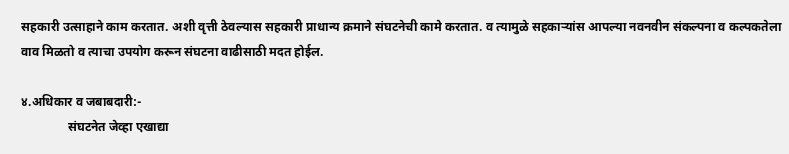सहकारी उत्साहाने काम करतात. अशी वृत्ती ठेवल्यास सहकारी प्राधान्य क्रमाने संघटनेची कामे करतात. व त्यामुळे सहकाऱ्यांस आपल्या नवनवीन संकल्पना व कल्पकतेला वाव मिळतो व त्याचा उपयोग करून संघटना वाढीसाठी मदत होईल.

४.अधिकार व जबाबदारी:-
               संघटनेत जेव्हा एखाद्या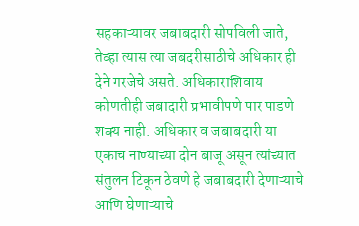सहकाऱ्यावर जबाबदारी सोपविली जाते, तेव्हा त्यास त्या जबदरीसाठीचे अधिकार ही देने गरजेचे असते. अधिकाराशिवाय कोणतीही जबादारी प्रभावीपणे पार पाडणे शक्य नाही. अधिकार व जबाबदारी या एकाच नाण्याच्या दोन बाजू असून त्यांच्यात संतुलन टिकून ठेवणे हे जबाबदारी देणाऱ्याचे आणि घेणाऱ्याचे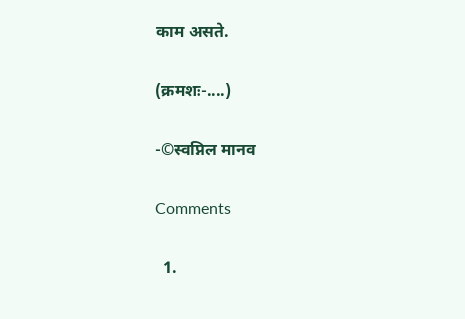काम असते.

(क्रमशः-....)

-©स्वप्निल मानव

Comments

  1.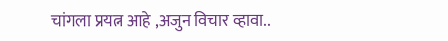चांगला प्रयत्न आहे ,अजुन विचार व्हावा..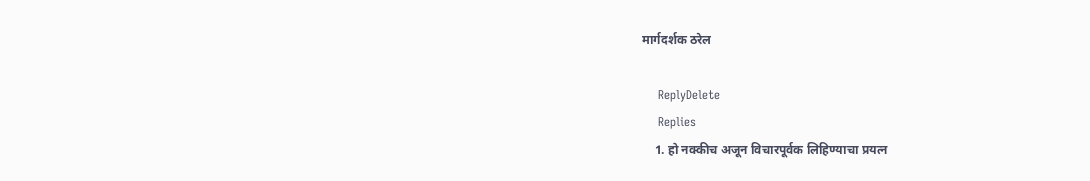मार्गदर्शक ठरेल

    ReplyDelete
    Replies
    1. हो नक्कीच अजून विचारपूर्वक लिहिण्याचा प्रयत्न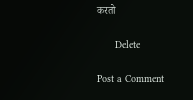करतो

      Delete

Post a Comment